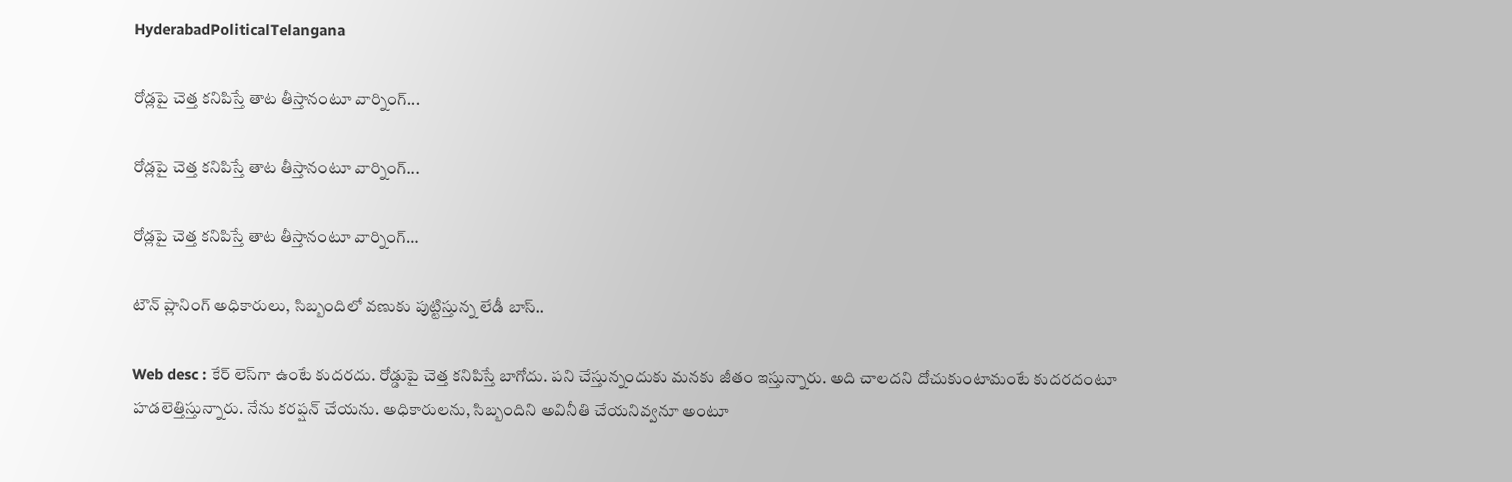HyderabadPoliticalTelangana

రోడ్లపై చెత్త కనిపిస్తే తాట తీస్తానంటూ వార్నింగ్...

రోడ్లపై చెత్త కనిపిస్తే తాట తీస్తానంటూ వార్నింగ్...

రోడ్లపై చెత్త కనిపిస్తే తాట తీస్తానంటూ వార్నింగ్…

టౌన్‌ ప్లానింగ్‌ అధికారులు, సిబ్బందిలో వణుకు పుట్టిస్తున్న లేడీ బాస్..

Web desc : కేర్‌ లెస్‌గా ఉంటే కుదరదు. రోడ్డుపై చెత్త కనిపిస్తే బాగోదు. పని చేస్తున్నందుకు మనకు జీతం ఇస్తున్నారు. అది చాలదని దోచుకుంటామంటే కుదరదంటూ హడలెత్తిస్తున్నారు. నేను కరప్షన్ చేయను. అధికారులను, సిబ్బందిని అవినీతి చేయనివ్వనూ అంటూ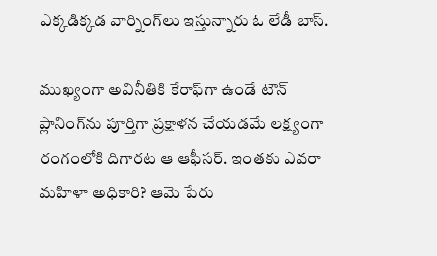ఎక్కడిక్కడ వార్నింగ్‌లు ఇస్తున్నారు ఓ లేడీ బాస్.

ముఖ్యంగా అవినీతికి కేరాఫ్‌గా ఉండే టౌన్‌ ప్లానింగ్‌ను పూర్తిగా ప్రక్షాళన చేయడమే లక్ష్యంగా రంగంలోకి దిగారట ఆ ఆఫీసర్. ఇంతకు ఎవరా మహిళా అధికారి? ఆమె పేరు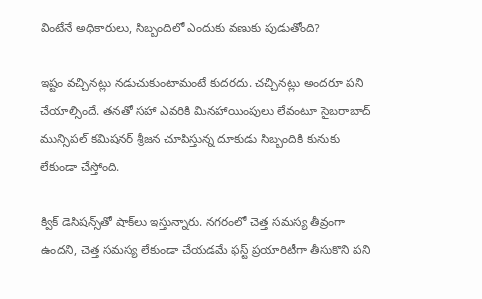వింటేనే అధికారులు, సిబ్బందిలో ఎందుకు వణుకు పుడుతోంది?

ఇష్టం వచ్చినట్లు నడుచుకుంటామంటే కుదరదు. చచ్చినట్లు అందరూ పని చేయాల్సిందే. తనతో సహా ఎవరికి మినహాయింపులు లేవంటూ సైబరాబాద్ మున్సిపల్ కమిషనర్‌ శ్రీజన చూపిస్తున్న దూకుడు సిబ్బందికి కునుకు లేకుండా చేస్తోంది.

క్విక్‌ డెసిషన్స్‌తో షాక్‌లు ఇస్తున్నారు. నగరంలో చెత్త సమస్య తీవ్రంగా ఉందని, చెత్త సమస్య లేకుండా చేయడమే ఫస్ట్ ప్రయారిటీగా తీసుకొని పని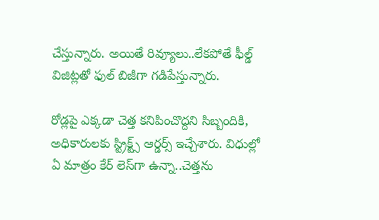చేస్తున్నారు. అయితే రివ్యూలు..లేకపోతే ఫీల్డ్‌ విజిట్లతో ఫుల్‌ బిజీగా గడిపేస్తున్నారు.

రోడ్లపై ఎక్కడా చెత్త కనిపించొద్దని సిబ్బందికి, అధికారులకు స్ట్రిక్ట్స్‌ ఆర్డర్స్ ఇచ్చేశారు. విధుల్లో ఏ మాత్రం కేర్‌ లెస్‌గా ఉన్నా..చెత్తను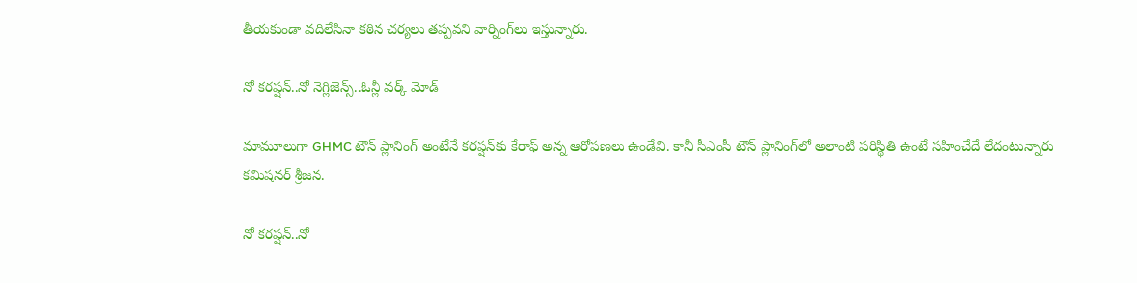తీయకుండా వదిలేసినా కఠిన చర్యలు తప్పవని వార్నింగ్‌లు ఇస్తున్నారు.

నో కరప్షన్..నో నెగ్లిజెన్స్..ఓన్లీ వర్క్ మోడ్‌

మామూలుగా GHMC టౌన్‌ ప్లానింగ్‌ అంటేనే కరప్షన్‌కు కేరాఫ్‌ అన్న ఆరోపణలు ఉండేవి. కానీ సీఎంసీ టౌన్‌ ప్లానింగ్‌లో అలాంటి పరిస్థితి ఉంటే సహించేదే లేదంటున్నారు కమిషనర్ శ్రీజన.

నో కరప్షన్..నో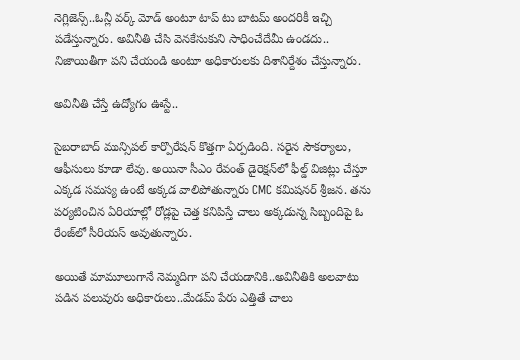నెగ్లిజెన్స్..ఓన్లీ వర్క్ మోడ్‌ అంటూ టాప్ టు బాటమ్ అందరికీ ఇచ్చి పడేస్తున్నారు. అవినీతి చేసి వెనకేసుకుని సాధించేదేమీ ఉండదు.. నిజాయితీగా పని చేయండి అంటూ అధికారులకు దిశానిర్దేశం చేస్తున్నారు.

అవినీతి చేస్తే ఉద్యోగం ఊస్టే..

సైబరాబాద్ మున్సిపల్ కార్పొరేషన్ కొత్తగా ఏర్పడింది. సరైన సౌకర్యాలు, ఆఫీసులు కూడా లేవు. అయినా సీఎం రేవంత్ డైరెక్షన్‌లో ఫీల్డ్ విజిట్లు చేస్తూ ఎక్కడ సమస్య ఉంటే అక్కడ వాలిపోతున్నారు CMC కమిషనర్ శ్రీజన. తను పర్యటించిన ఏరియాల్లో రోడ్లపై చెత్త కనిపిస్తే చాలు అక్కడున్న సిబ్బందిపై ఓ రేంజ్‌లో సీరియస్ అవుతున్నారు.

అయితే మామూలుగానే నెమ్మదిగా పని చేయడానికి..అవినీతికి అలవాటు పడిన పలువురు అధికారులు..మేడమ్‌ పేరు ఎత్తితే చాలు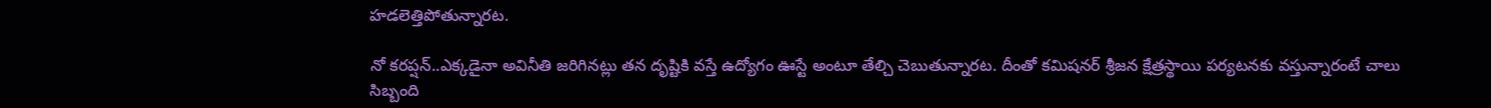హడలెత్తిపోతున్నారట.

నో కరప్షన్..ఎక్కడైనా అవినీతి జరిగినట్లు తన దృష్టికి వస్తే ఉద్యోగం ఊస్టే అంటూ తేల్చి చెబుతున్నారట. దీంతో కమిషనర్ శ్రీజన క్షేత్రస్థాయి పర్యటనకు వస్తున్నారంటే చాలు సిబ్బంది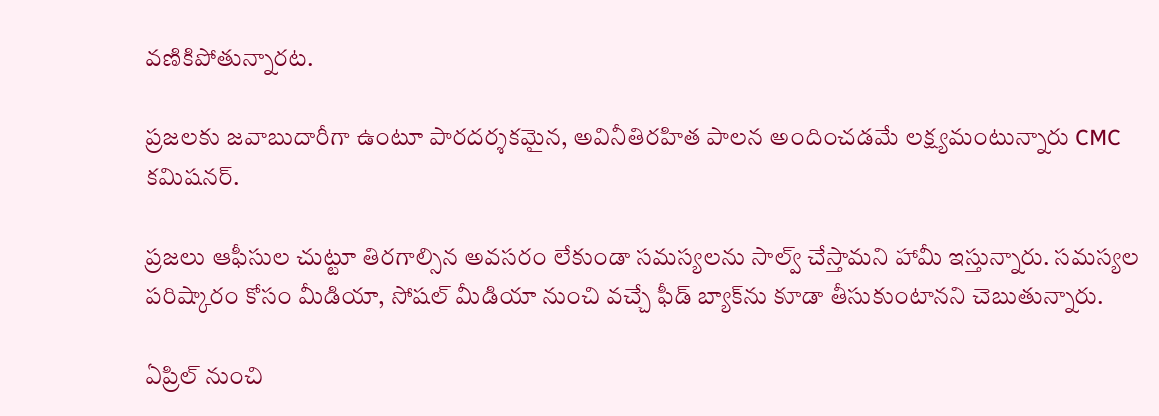వణికిపోతున్నారట.

ప్రజలకు జవాబుదారీగా ఉంటూ పారదర్శకమైన, అవినీతిరహిత పాలన అందించడమే లక్ష్యమంటున్నారు CMC కమిషనర్.

ప్రజలు ఆఫీసుల చుట్టూ తిరగాల్సిన అవసరం లేకుండా సమస్యలను సాల్వ్‌ చేస్తామని హామీ ఇస్తున్నారు. సమస్యల పరిష్కారం కోసం మీడియా, సోషల్ మీడియా నుంచి వచ్చే ఫీడ్ బ్యాక్‌ను కూడా తీసుకుంటానని చెబుతున్నారు.

ఏప్రిల్ నుంచి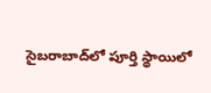సైబరాబాద్‌లో పూర్తి స్థాయిలో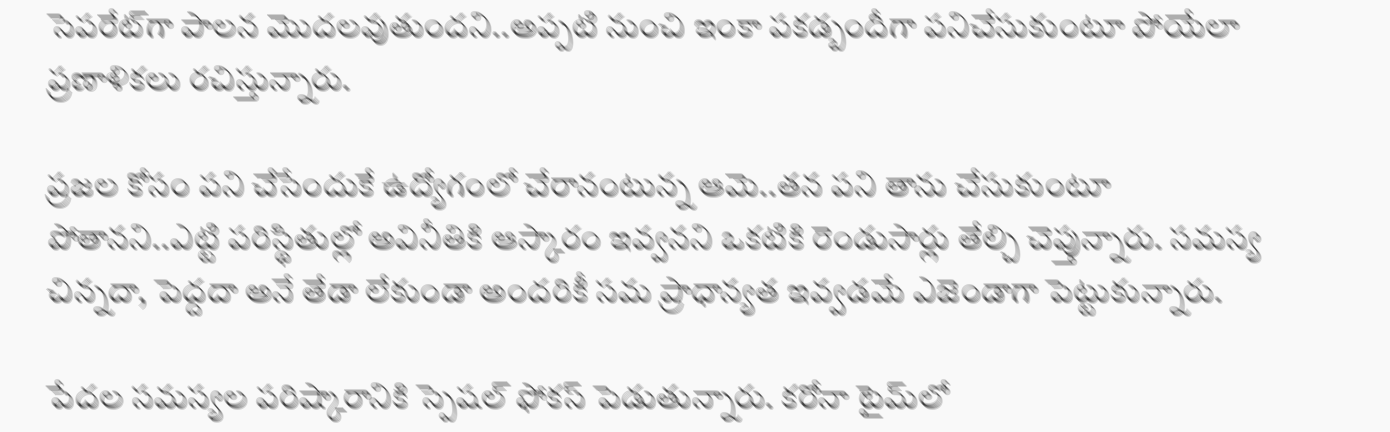సెపరేట్‌గా పాలన మొదలవుతుందని..అప్పటి నుంచి ఇంకా పకడ్బందీగా పనిచేసుకుంటూ పోయేలా ప్రణాళికలు రచిస్తున్నారు.

ప్రజల కోసం పని చేసేందుకే ఉద్యోగంలో చేరానంటున్న ఆమె..తన పని తాను చేసుకుంటూ పోతానని..ఎట్టి పరిస్థితుల్లో అవినీతికి ఆస్కారం ఇవ్వనని ఒకటికి రెండుసార్లు తేల్చి చెప్తున్నారు. సమస్య చిన్నదా, పెద్దదా అనే తేడా లేకుండా అందరికీ సమ ప్రాధాన్యత ఇవ్వడమే ఎజెండాగా పెట్టుకున్నారు.

పేదల సమస్యల పరిష్కారానికి స్పెషల్‌ ఫోకస్ పెడుతున్నారు. కరోనా టైమ్‌లో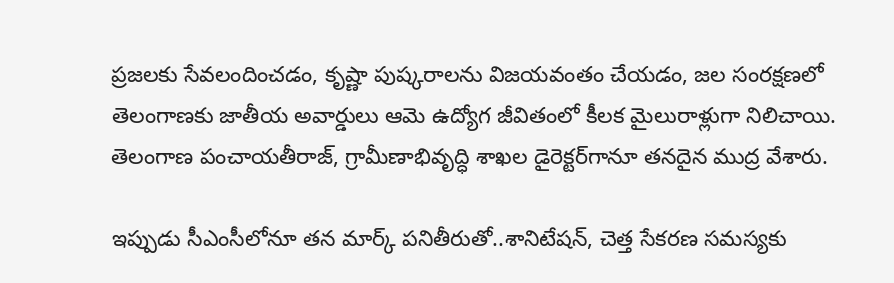ప్రజలకు సేవలందించడం, కృష్ణా పుష్కరాలను విజయవంతం చేయడం, జల సంరక్షణలో తెలంగాణకు జాతీయ అవార్డులు ఆమె ఉద్యోగ జీవితంలో కీలక మైలురాళ్లుగా నిలిచాయి. తెలంగాణ పంచాయతీరాజ్, గ్రామీణాభివృద్ధి శాఖల డైరెక్టర్‌గానూ తనదైన ముద్ర వేశారు.

ఇప్పుడు సీఎంసీలోనూ తన మార్క్ పనితీరుతో..శానిటేషన్, చెత్త సేకరణ సమస్యకు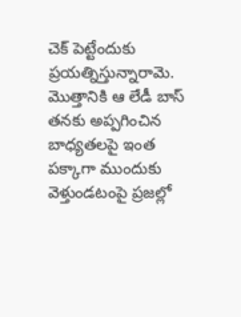చెక్ పెట్టేందుకు ప్రయత్నిస్తున్నారామె. మొత్తానికి ఆ లేడీ బాస్ తనకు అప్పగించిన బాధ్యతలపై ఇంత పక్కాగా ముందుకు వెళ్తుండటంపై ప్రజల్లో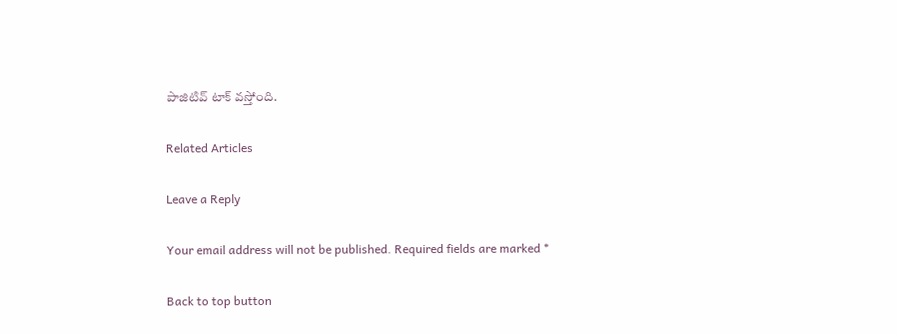పాజిటివ్ టాక్ వస్తోంది.

Related Articles

Leave a Reply

Your email address will not be published. Required fields are marked *

Back to top button